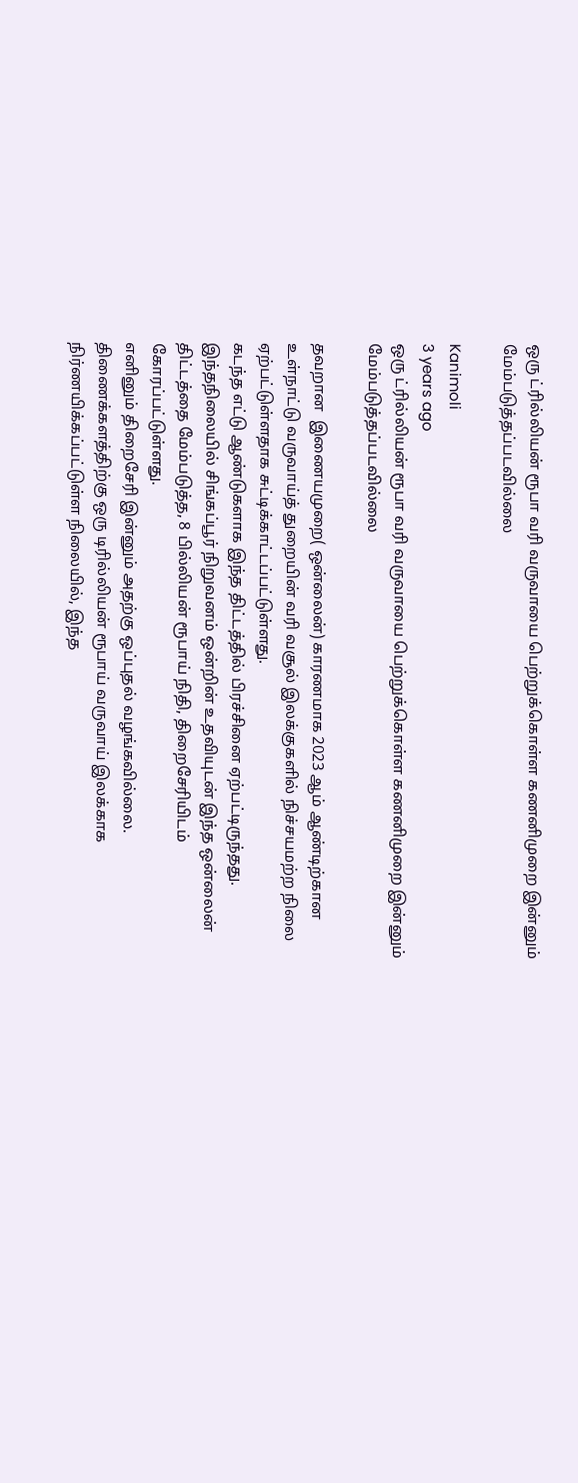ஒரு ட்ரில்லியன் ரூபா வரி வருவாயை பெற்றுக்கொள்ள கணனிமுறை இன்னும் மேம்படுத்தப்படவில்லை

Kanimoli
3 years ago
ஒரு ட்ரில்லியன் ரூபா வரி வருவாயை பெற்றுக்கொள்ள கணனிமுறை இன்னும் மேம்படுத்தப்படவில்லை

தவறான  இணையமுறை( ஒன்லைன்) காரணமாக 2023 ஆம் ஆண்டிற்கான உள்நாட்டு வருவாய்த் துறையின் வரி வசூல் இலக்குகளில் நிச்சயமற்ற நிலை ஏற்பட்டுள்ளதாக சுட்டிக்காட்டப்பட்டுள்ளது.
கடந்த எட்டு ஆண்டுகளாக இந்த திட்டத்தில் பிரச்சினை ஏற்பட்டிருந்தது.
இந்தநிலையில் சிங்கப்பூர் நிறுவனம் ஒன்றின் உதவியுடன் இந்த ஒன்லைன் திட்டத்தை மேம்படுத்த, 8 பில்லியன் ரூபாய் நிதி, திறைசேரியிடம் கோரப்பட்டுள்ளது.
எனினும் திறைசேரி இன்னும் அதற்கு ஒப்புதல் வழங்கவில்லை.
திணைக்களத்திற்கு ஒரு டிரில்லியன் ரூபாய் வருவாய் இலக்காக நிர்ணயிக்கப்பட்டுள்ள நிலையில், இந்த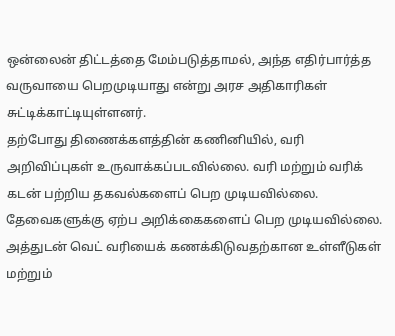ஒன்லைன் திட்டத்தை மேம்படுத்தாமல், அந்த எதிர்பார்த்த வருவாயை பெறமுடியாது என்று அரச அதிகாரிகள் சுட்டிக்காட்டியுள்ளனர்.
தற்போது திணைக்களத்தின் கணினியில், வரி அறிவிப்புகள் உருவாக்கப்படவில்லை. வரி மற்றும் வரிக் கடன் பற்றிய தகவல்களைப் பெற முடியவில்லை. தேவைகளுக்கு ஏற்ப அறிக்கைகளைப் பெற முடியவில்லை.
அத்துடன் வெட் வரியைக் கணக்கிடுவதற்கான உள்ளீடுகள் மற்றும்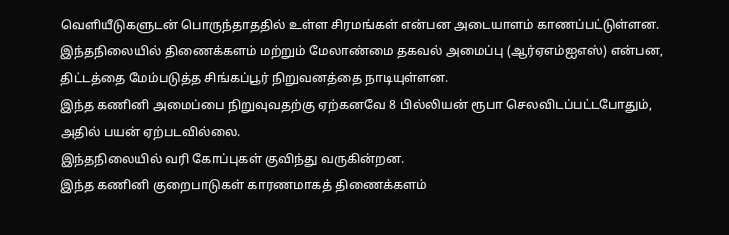வெளியீடுகளுடன் பொருந்தாததில் உள்ள சிரமங்கள் என்பன அடையாளம் காணப்பட்டுள்ளன.
இந்தநிலையில் திணைக்களம் மற்றும் மேலாண்மை தகவல் அமைப்பு (ஆர்ஏஎம்ஐஎஸ்) என்பன, திட்டத்தை மேம்படுத்த சிங்கப்பூர் நிறுவனத்தை நாடியுள்ளன.
இந்த கணினி அமைப்பை நிறுவுவதற்கு ஏற்கனவே 8 பில்லியன் ரூபா செலவிடப்பட்டபோதும், அதில் பயன் ஏற்படவில்லை.
இந்தநிலையில் வரி கோப்புகள் குவிந்து வருகின்றன.
இந்த கணினி குறைபாடுகள் காரணமாகத் திணைக்களம்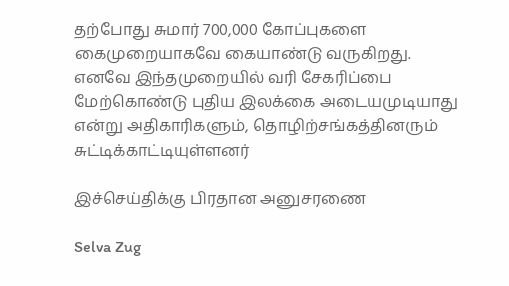தற்போது சுமார் 700,000 கோப்புகளை கைமுறையாகவே கையாண்டு வருகிறது.
எனவே இந்தமுறையில் வரி சேகரிப்பை மேற்கொண்டு புதிய இலக்கை அடையமுடியாது என்று அதிகாரிகளும், தொழிற்சங்கத்தினரும் சுட்டிக்காட்டியுள்ளனர்

இச்செய்திக்கு பிரதான அனுசரணை

Selva Zug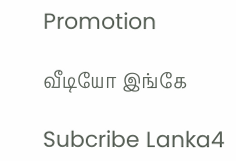Promotion

வீடியோ இங்கே

Subcribe Lanka4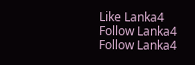Like Lanka4
Follow Lanka4
Follow Lanka4